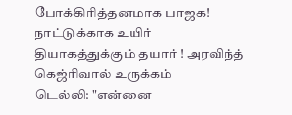போக்கிரித்தனமாக பாஜக! நாட்டுக்காக உயிர் தியாகத்துக்கும் தயார் ! அரவிந்த் கெஜ்ரிவால் உருக்கம்
டெல்லி: "என்னை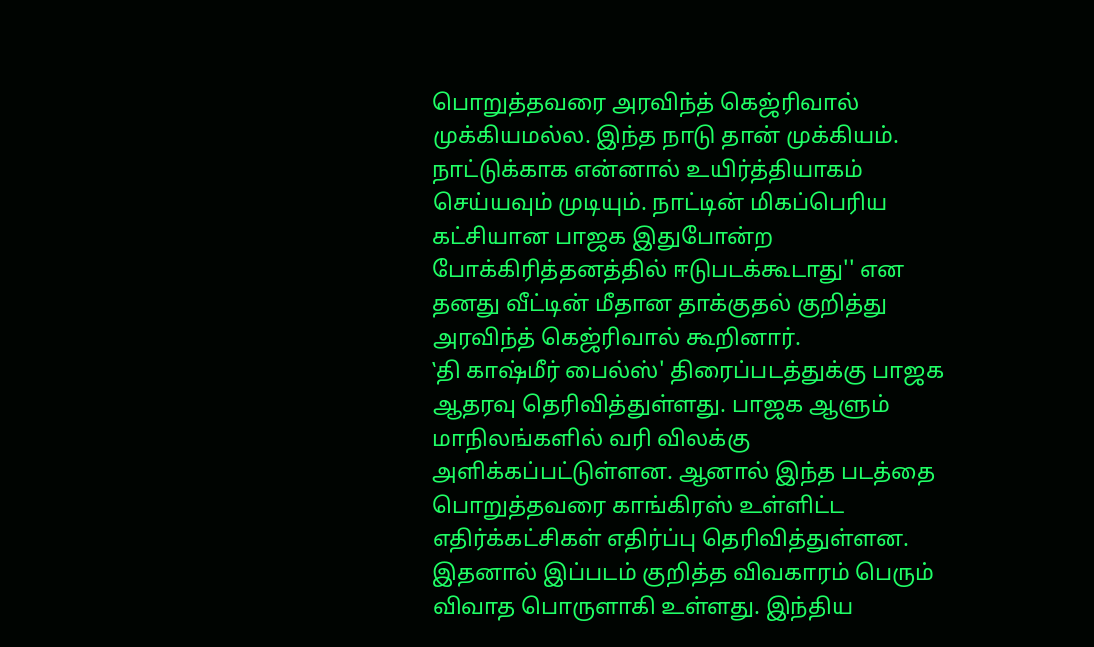பொறுத்தவரை அரவிந்த் கெஜ்ரிவால் முக்கியமல்ல. இந்த நாடு தான் முக்கியம். நாட்டுக்காக என்னால் உயிர்த்தியாகம் செய்யவும் முடியும். நாட்டின் மிகப்பெரிய கட்சியான பாஜக இதுபோன்ற போக்கிரித்தனத்தில் ஈடுபடக்கூடாது'' என தனது வீட்டின் மீதான தாக்குதல் குறித்து அரவிந்த் கெஜ்ரிவால் கூறினார்.
‛தி காஷ்மீர் பைல்ஸ்' திரைப்படத்துக்கு பாஜக ஆதரவு தெரிவித்துள்ளது. பாஜக ஆளும் மாநிலங்களில் வரி விலக்கு அளிக்கப்பட்டுள்ளன. ஆனால் இந்த படத்தை பொறுத்தவரை காங்கிரஸ் உள்ளிட்ட எதிர்க்கட்சிகள் எதிர்ப்பு தெரிவித்துள்ளன.
இதனால் இப்படம் குறித்த விவகாரம் பெரும் விவாத பொருளாகி உள்ளது. இந்திய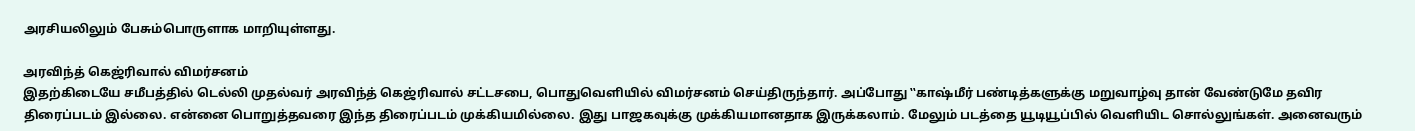அரசியலிலும் பேசும்பொருளாக மாறியுள்ளது.

அரவிந்த் கெஜ்ரிவால் விமர்சனம்
இதற்கிடையே சமீபத்தில் டெல்லி முதல்வர் அரவிந்த் கெஜ்ரிவால் சட்டசபை, பொதுவெளியில் விமர்சனம் செய்திருந்தார். அப்போது ‛‛காஷ்மீர் பண்டித்களுக்கு மறுவாழ்வு தான் வேண்டுமே தவிர திரைப்படம் இல்லை. என்னை பொறுத்தவரை இந்த திரைப்படம் முக்கியமில்லை. இது பாஜகவுக்கு முக்கியமானதாக இருக்கலாம். மேலும் படத்தை யூடியூப்பில் வெளியிட சொல்லுங்கள். அனைவரும்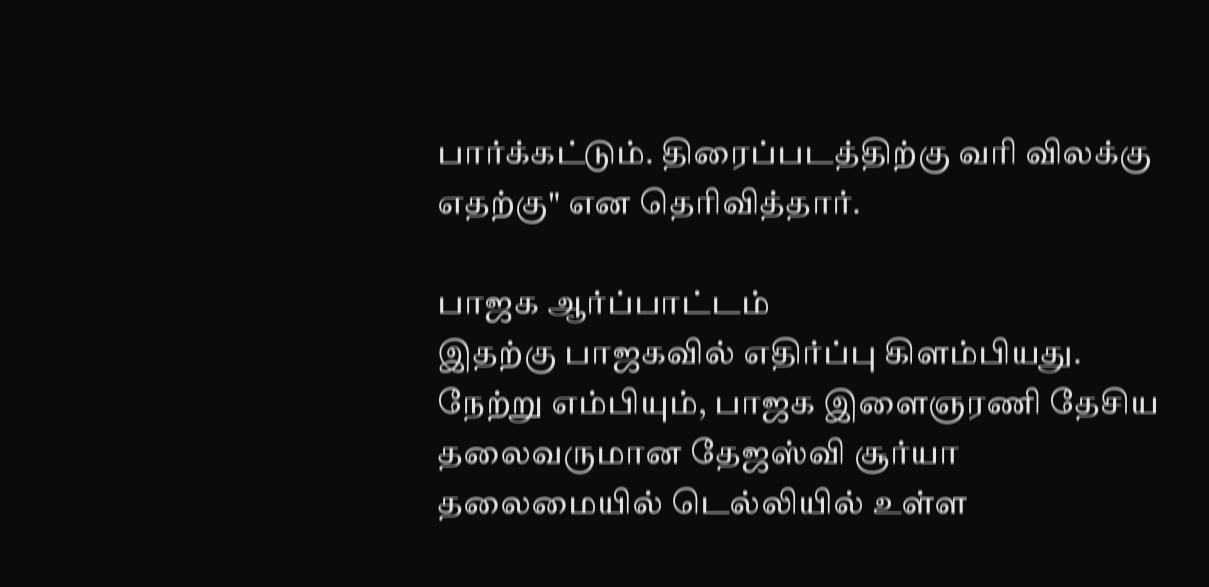பார்க்கட்டும். திரைப்படத்திற்கு வரி விலக்கு எதற்கு" என தெரிவித்தார்.

பாஜக ஆர்ப்பாட்டம்
இதற்கு பாஜகவில் எதிர்ப்பு கிளம்பியது. நேற்று எம்பியும், பாஜக இளைஞரணி தேசிய தலைவருமான தேஜஸ்வி சூர்யா தலைமையில் டெல்லியில் உள்ள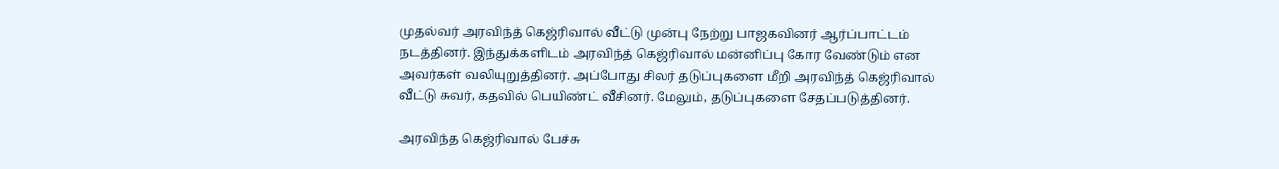முதல்வர் அரவிந்த் கெஜ்ரிவால் வீட்டு முன்பு நேற்று பாஜகவினர் ஆர்ப்பாட்டம் நடத்தினர். இந்துக்களிடம் அரவிந்த் கெஜ்ரிவால் மன்னிப்பு கோர வேண்டும் என அவர்கள் வலியுறுத்தினர். அப்போது சிலர் தடுப்புகளை மீறி அரவிந்த் கெஜ்ரிவால் வீட்டு சுவர், கதவில் பெயிண்ட் வீசினர். மேலும், தடுப்புகளை சேதப்படுத்தினர்.

அரவிந்த கெஜ்ரிவால் பேச்சு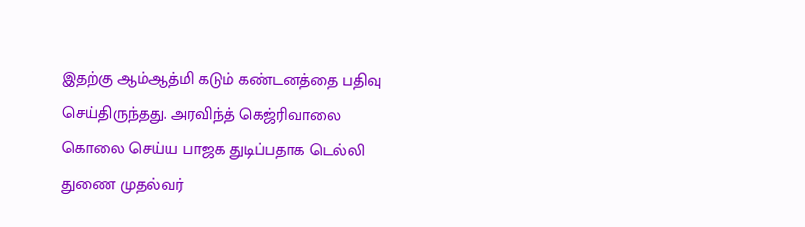இதற்கு ஆம்ஆத்மி கடும் கண்டனத்தை பதிவு செய்திருந்தது. அரவிந்த் கெஜ்ரிவாலை கொலை செய்ய பாஜக துடிப்பதாக டெல்லி துணை முதல்வர்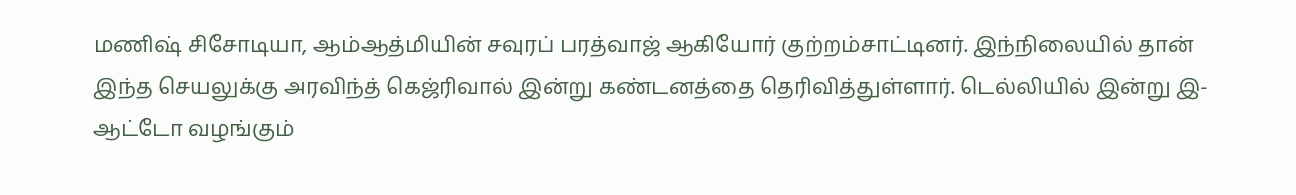மணிஷ் சிசோடியா, ஆம்ஆத்மியின் சவுரப் பரத்வாஜ் ஆகியோர் குற்றம்சாட்டினர். இந்நிலையில் தான் இந்த செயலுக்கு அரவிந்த் கெஜ்ரிவால் இன்று கண்டனத்தை தெரிவித்துள்ளார். டெல்லியில் இன்று இ-ஆட்டோ வழங்கும்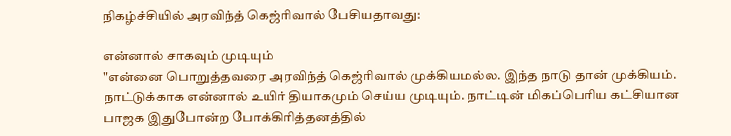நிகழ்ச்சியில் அரவிந்த் கெஜ்ரிவால் பேசியதாவது:

என்னால் சாகவும் முடியும்
"என்னை பொறுத்தவரை அரவிந்த் கெஜ்ரிவால் முக்கியமல்ல. இந்த நாடு தான் முக்கியம். நாட்டுக்காக என்னால் உயிர் தியாகமும் செய்ய முடியும். நாட்டின் மிகப்பெரிய கட்சியான பாஜக இதுபோன்ற போக்கிரித்தனத்தில்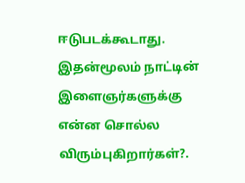ஈடுபடக்கூடாது. இதன்மூலம் நாட்டின் இளைஞர்களுக்கு என்ன சொல்ல விரும்புகிறார்கள்?.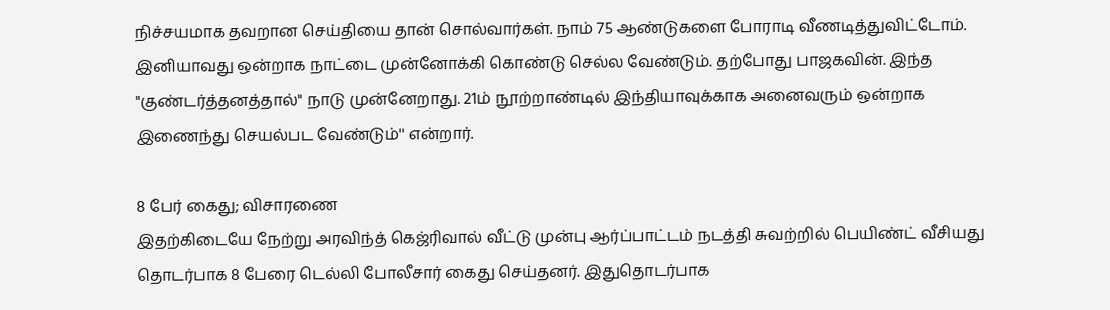நிச்சயமாக தவறான செய்தியை தான் சொல்வார்கள். நாம் 75 ஆண்டுகளை போராடி வீணடித்துவிட்டோம். இனியாவது ஒன்றாக நாட்டை முன்னோக்கி கொண்டு செல்ல வேண்டும். தற்போது பாஜகவின். இந்த "குண்டர்த்தனத்தால்" நாடு முன்னேறாது. 21ம் நூற்றாண்டில் இந்தியாவுக்காக அனைவரும் ஒன்றாக இணைந்து செயல்பட வேண்டும்'' என்றார்.

8 பேர் கைது; விசாரணை
இதற்கிடையே நேற்று அரவிந்த் கெஜ்ரிவால் வீட்டு முன்பு ஆர்ப்பாட்டம் நடத்தி சுவற்றில் பெயிண்ட் வீசியது தொடர்பாக 8 பேரை டெல்லி போலீசார் கைது செய்தனர். இதுதொடர்பாக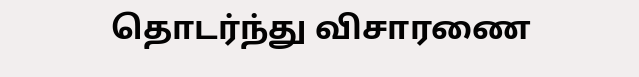தொடர்ந்து விசாரணை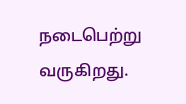நடைபெற்று வருகிறது.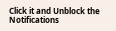Click it and Unblock the Notifications